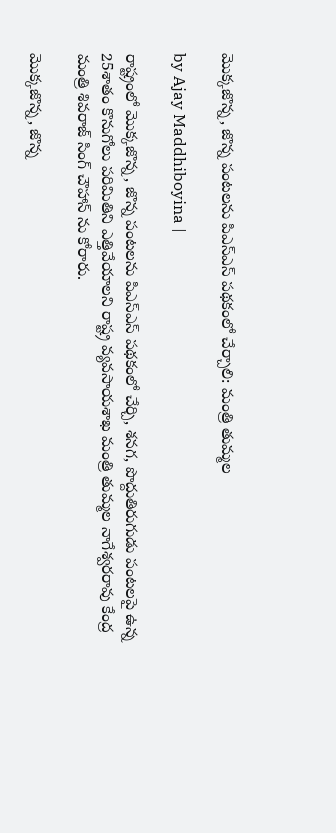మొక్కజొన్న, జొన్న పంటలను పిఎస్ఎస్ పథకంలో చేర్చాలి: మంత్రి తుమ్మల

by Ajay Maddhiboyina |

రాష్ట్రంలో మొక్కజొన్న, జొన్న పంటలను పిఎస్ఎస్ పథకంలో చేర్చి, శనగ, పొద్దుతిరుగుడు పంటలపై ఉన్న 25శాతం కొనుగోలు పరిమితిని ఎత్తివేయాలని రాష్ట్ర వ్యవసాయశాఖ మంత్రి తుమ్మల నాగేశ్వరరావు కేంద్ర మంత్రి శివరాజ్ సింగ్ చౌహాన్ ను కోరారు.

మొక్కజొన్న, జొన్న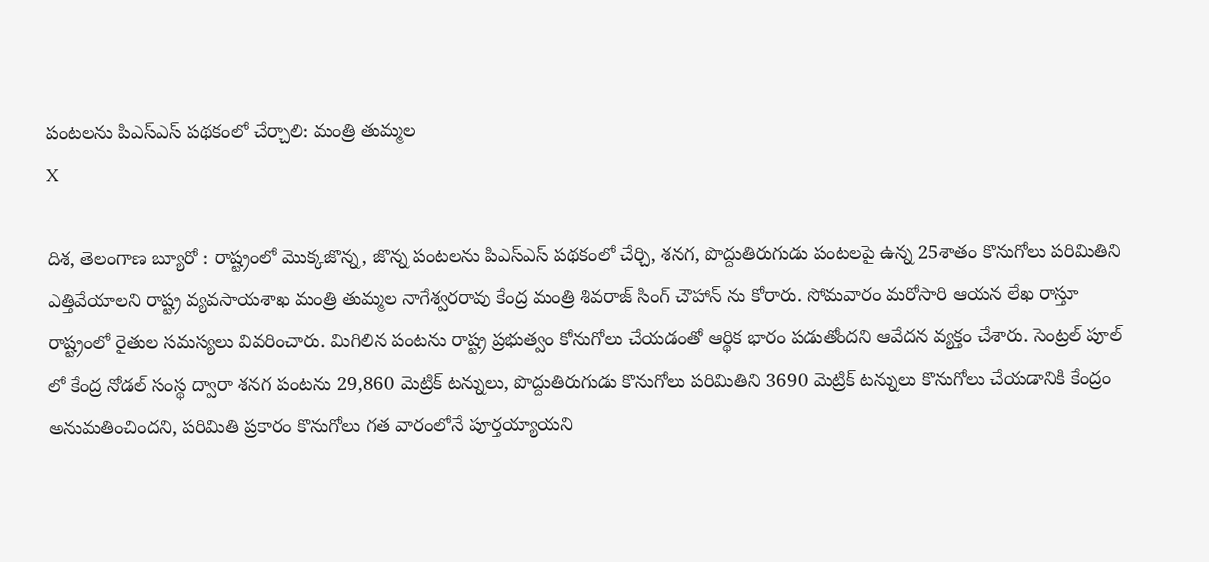పంటలను పిఎస్ఎస్ పథకంలో చేర్చాలి: మంత్రి తుమ్మల
X

దిశ, తెలంగాణ బ్యూరో : రాష్ట్రంలో మొక్కజొన్న, జొన్న పంటలను పిఎస్ఎస్ పథకంలో చేర్చి, శనగ, పొద్దుతిరుగుడు పంటలపై ఉన్న 25శాతం కొనుగోలు పరిమితిని ఎత్తివేయాలని రాష్ట్ర వ్యవసాయశాఖ మంత్రి తుమ్మల నాగేశ్వరరావు కేంద్ర మంత్రి శివరాజ్ సింగ్ చౌహాన్ ను కోరారు. సోమవారం మరోసారి ఆయన లేఖ రాస్తూ రాష్ట్రంలో రైతుల సమస్యలు వివరించారు. మిగిలిన పంటను రాష్ట్ర ప్రభుత్వం కోనుగోలు చేయడంతో ఆర్థిక భారం పడుతోందని ఆవేదన వ్యక్తం చేశారు. సెంట్రల్ పూల్ లో కేంద్ర నోడల్ సంస్థ ద్వారా శనగ పంటను 29,860 మెట్రిక్ టన్నులు, పొద్దుతిరుగుడు కొనుగోలు పరిమితిని 3690 మెట్రిక్ టన్నులు కొనుగోలు చేయడానికి కేంద్రం అనుమతించిందని, పరిమితి ప్రకారం కొనుగోలు గత వారంలోనే పూర్తయ్యాయని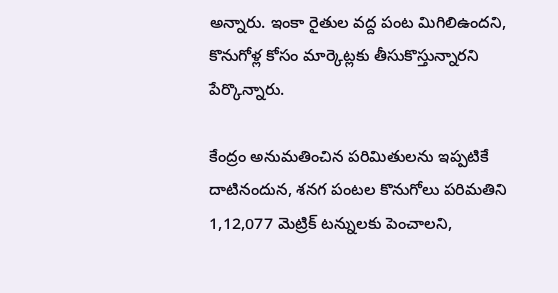అన్నారు. ఇంకా రైతుల వద్ద పంట మిగిలిఉందని, కొనుగోళ్ల కోసం మార్కెట్లకు తీసుకొస్తున్నారని పేర్కొన్నారు.

కేంద్రం అనుమతించిన పరిమితులను ఇప్పటికే దాటినందున, శనగ పంటల కొనుగోలు పరిమతిని 1,12,077 మెట్రిక్ టన్నులకు పెంచాలని,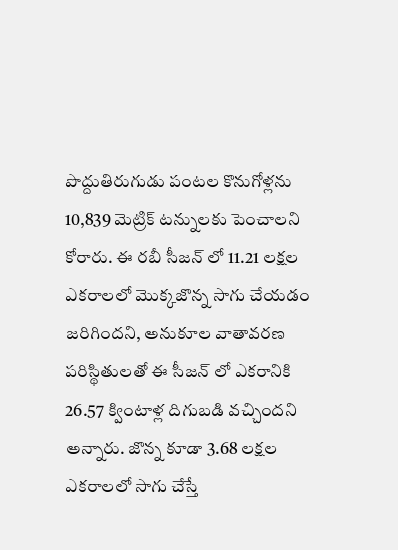పొద్దుతిరుగుడు పంటల కొనుగోళ్లను 10,839 మెట్రిక్ టన్నులకు పెంచాలని కోరారు. ఈ రబీ సీజన్ లో 11.21 లక్షల ఎకరాలలో మొక్కజొన్న సాగు చేయడం జరిగిందని, అనుకూల వాతావరణ పరిస్థితులతో ఈ సీజన్ లో ఎకరానికి 26.57 క్వింటాళ్ల దిగుబడి వచ్చిందని అన్నారు. జొన్న కూడా 3.68 లక్షల ఎకరాలలో సాగు చేస్తే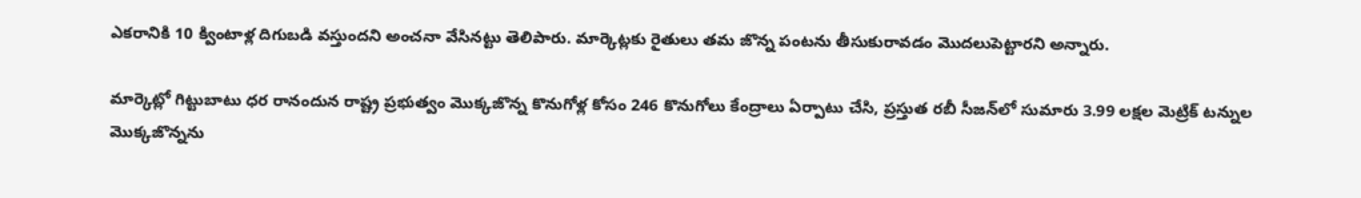ఎకరానికి 10 క్వింటాళ్ల దిగుబడి వస్తుందని అంచనా వేసినట్టు తెలిపారు. మార్కెట్లకు రైతులు తమ జొన్న పంటను తీసుకురావడం మొదలుపెట్టారని అన్నారు.

మార్కెట్లో గిట్టుబాటు ధర రానందున రాష్ట్ర ప్రభుత్వం మొక్కజొన్న కొనుగోళ్ల కోసం 246 కొనుగోలు కేంద్రాలు ఏర్పాటు చేసి, ప్రస్తుత రబీ సీజన్‌లో సుమారు 3.99 లక్షల మెట్రిక్ టన్నుల మొక్కజొన్నను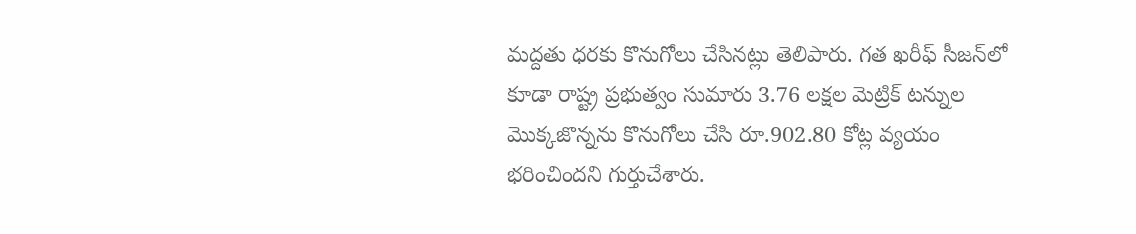మద్దతు ధరకు కొనుగోలు చేసినట్లు తెలిపారు. గత ఖరీఫ్ సీజన్‌లో కూడా రాష్ట్ర ప్రభుత్వం సుమారు 3.76 లక్షల మెట్రిక్ టన్నుల మొక్కజొన్నను కొనుగోలు చేసి రూ.902.80 కోట్ల వ్యయం భరించిందని గుర్తుచేశారు.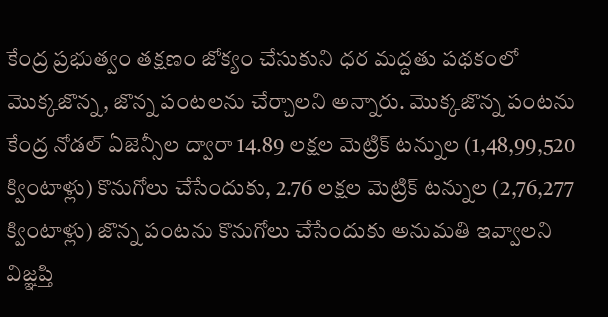కేంద్ర ప్రభుత్వం తక్షణం జోక్యం చేసుకుని ధర మద్దతు పథకంలో మొక్కజొన్న, జొన్న పంటలను చేర్చాలని అన్నారు. మొక్కజొన్న పంటను కేంద్ర నోడల్ ఏజెన్సీల ద్వారా 14.89 లక్షల మెట్రిక్ టన్నుల (1,48,99,520 క్వింటాళ్లు) కొనుగోలు చేసేందుకు, 2.76 లక్షల మెట్రిక్ టన్నుల (2,76,277 క్వింటాళ్లు) జొన్న పంటను కొనుగోలు చేసేందుకు అనుమతి ఇవ్వాలని విజ్ఞప్తి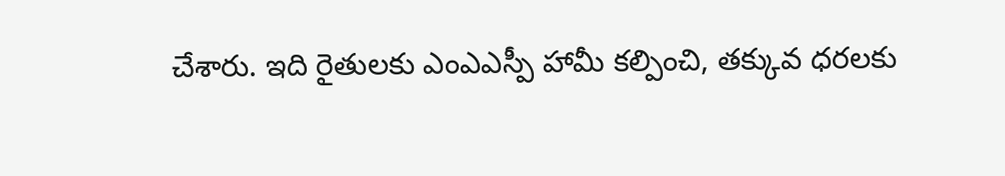చేశారు. ఇది రైతులకు ఎంఎఎస్పీ హామీ కల్పించి, తక్కువ ధరలకు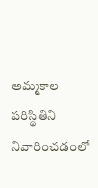అమ్మకాల పరిస్థితిని నివారించడంలో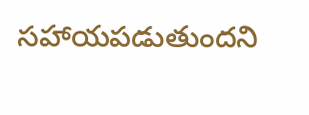సహాయపడుతుందని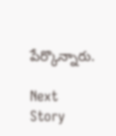పేర్కొన్నారు.

Next Story